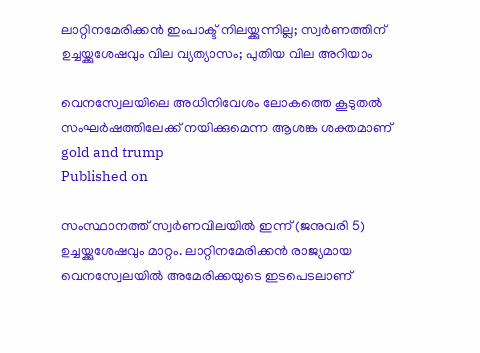ലാറ്റിനമേരിക്കന്‍ ഇംപാക്ട് നിലയ്ക്കുന്നില്ല; സ്വര്‍ണത്തിന് ഉച്ചയ്ക്കുശേഷവും വില വ്യത്യാസം; പുതിയ വില അറിയാം

വെനസ്വേലയിലെ അധിനിവേശം ലോകത്തെ കൂടുതല്‍ സംഘര്‍ഷത്തിലേക്ക് നയിക്കുമെന്ന ആശങ്ക ശക്തമാണ്
gold and trump
Published on

സംസ്ഥാനത്ത് സ്വര്‍ണവിലയില്‍ ഇന്ന് (ജനുവരി 5) ഉച്ചയ്ക്കുശേഷവും മാറ്റം. ലാറ്റിനമേരിക്കന്‍ രാജ്യമായ വെനസ്വേലയില്‍ അമേരിക്കയുടെ ഇടപെടലാണ്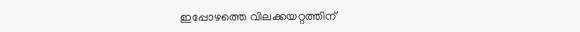ഇപ്പോഴത്തെ വിലക്കയറ്റത്തിന്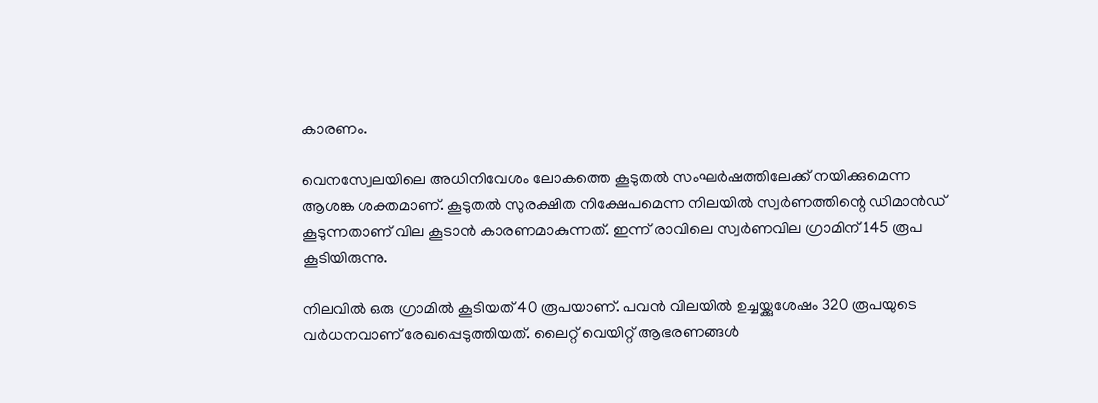കാരണം.

വെനസ്വേലയിലെ അധിനിവേശം ലോകത്തെ കൂടുതല്‍ സംഘര്‍ഷത്തിലേക്ക് നയിക്കുമെന്ന ആശങ്ക ശക്തമാണ്. കൂടുതല്‍ സുരക്ഷിത നിക്ഷേപമെന്ന നിലയില്‍ സ്വര്‍ണത്തിന്റെ ഡിമാന്‍ഡ് കൂടുന്നതാണ് വില കൂടാന്‍ കാരണമാകുന്നത്. ഇന്ന് രാവിലെ സ്വര്‍ണവില ഗ്രാമിന് 145 രൂപ കൂടിയിരുന്നു.

നിലവില്‍ ഒരു ഗ്രാമില്‍ കൂടിയത് 40 രൂപയാണ്. പവന്‍ വിലയില്‍ ഉച്ചയ്ക്കുശേഷം 320 രൂപയുടെ വര്‍ധനവാണ് രേഖപ്പെടുത്തിയത്. ലൈറ്റ് വെയിറ്റ് ആഭരണങ്ങള്‍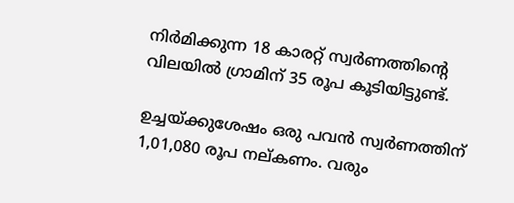നിര്‍മിക്കുന്ന 18 കാരറ്റ് സ്വര്‍ണത്തിന്റെ വിലയില്‍ ഗ്രാമിന് 35 രൂപ കൂടിയിട്ടുണ്ട്.

ഉച്ചയ്ക്കുശേഷം ഒരു പവന്‍ സ്വര്‍ണത്തിന് 1,01,080 രൂപ നല്കണം. വരും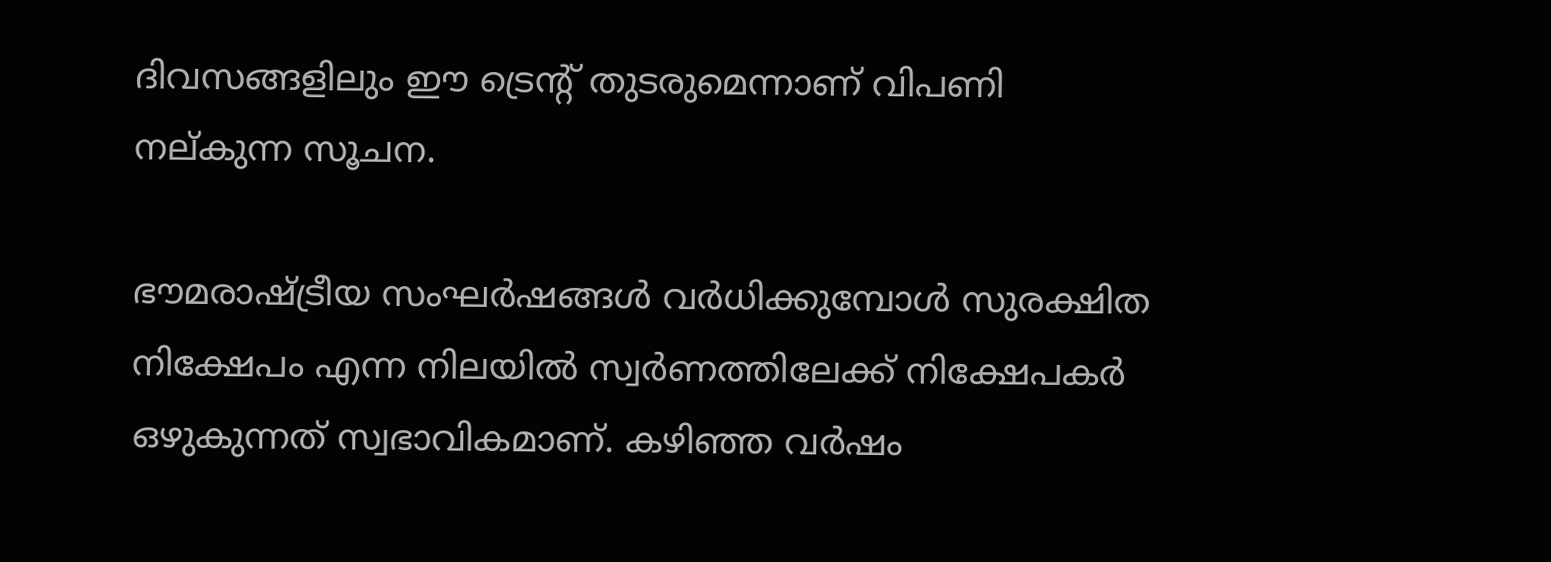ദിവസങ്ങളിലും ഈ ട്രെന്റ് തുടരുമെന്നാണ് വിപണി നല്കുന്ന സൂചന.

ഭൗമരാഷ്ട്രീയ സംഘര്‍ഷങ്ങള്‍ വര്‍ധിക്കുമ്പോള്‍ സുരക്ഷിത നിക്ഷേപം എന്ന നിലയില്‍ സ്വര്‍ണത്തിലേക്ക് നിക്ഷേപകര്‍ ഒഴുകുന്നത് സ്വഭാവികമാണ്. കഴിഞ്ഞ വര്‍ഷം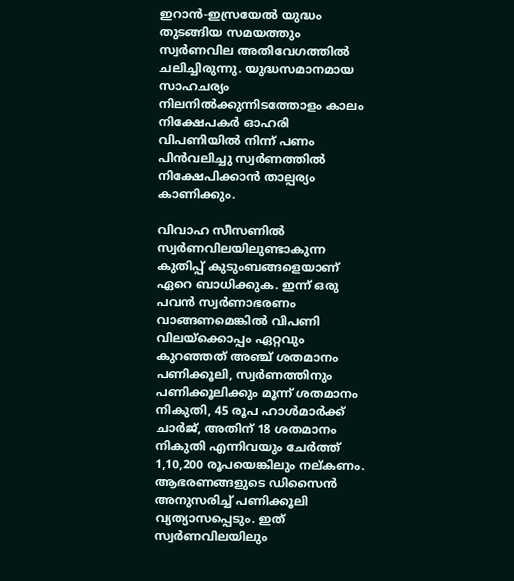ഇറാന്‍-ഇസ്രയേല്‍ യുദ്ധം തുടങ്ങിയ സമയത്തും സ്വര്‍ണവില അതിവേഗത്തില്‍ ചലിച്ചിരുന്നു. യുദ്ധസമാനമായ സാഹചര്യം നിലനില്‍ക്കുന്നിടത്തോളം കാലം നിക്ഷേപകര്‍ ഓഹരി വിപണിയില്‍ നിന്ന് പണം പിന്‍വലിച്ചു സ്വര്‍ണത്തില്‍ നിക്ഷേപിക്കാന്‍ താല്പര്യം കാണിക്കും.

വിവാഹ സീസണില്‍ സ്വര്‍ണവിലയിലുണ്ടാകുന്ന കുതിപ്പ് കുടുംബങ്ങളെയാണ് ഏറെ ബാധിക്കുക. ഇന്ന് ഒരു പവന്‍ സ്വര്‍ണാഭരണം വാങ്ങണമെങ്കില്‍ വിപണി വിലയ്ക്കൊപ്പം ഏറ്റവും കുറഞ്ഞത് അഞ്ച് ശതമാനം പണിക്കൂലി, സ്വര്‍ണത്തിനും പണിക്കൂലിക്കും മൂന്ന് ശതമാനം നികുതി, 45 രൂപ ഹാള്‍മാര്‍ക്ക് ചാര്‍ജ്, അതിന് 18 ശതമാനം നികുതി എന്നിവയും ചേര്‍ത്ത് 1,10,200 രൂപയെങ്കിലും നല്കണം. ആഭരണങ്ങളുടെ ഡിസൈന്‍ അനുസരിച്ച് പണിക്കൂലി വ്യത്യാസപ്പെടും. ഇത് സ്വര്‍ണവിലയിലും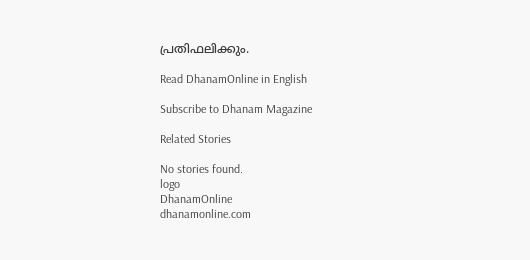പ്രതിഫലിക്കും.

Read DhanamOnline in English

Subscribe to Dhanam Magazine

Related Stories

No stories found.
logo
DhanamOnline
dhanamonline.com